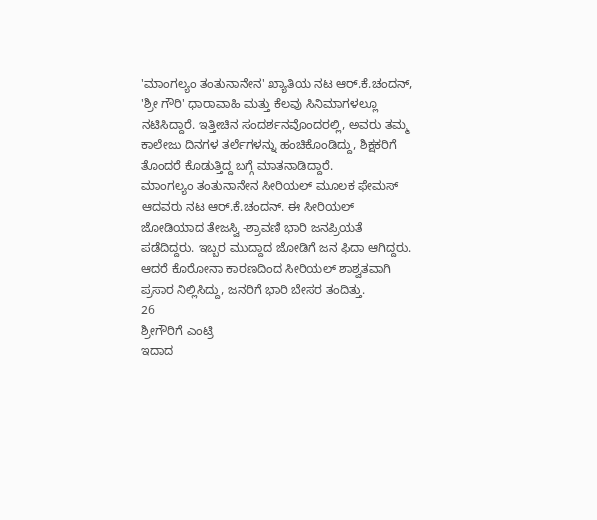'ಮಾಂಗಲ್ಯಂ ತಂತುನಾನೇನ' ಖ್ಯಾತಿಯ ನಟ ಆರ್.ಕೆ.ಚಂದನ್, 'ಶ್ರೀ ಗೌರಿ' ಧಾರಾವಾಹಿ ಮತ್ತು ಕೆಲವು ಸಿನಿಮಾಗಳಲ್ಲೂ ನಟಿಸಿದ್ದಾರೆ. ಇತ್ತೀಚಿನ ಸಂದರ್ಶನವೊಂದರಲ್ಲಿ, ಅವರು ತಮ್ಮ ಕಾಲೇಜು ದಿನಗಳ ತರ್ಲೆಗಳನ್ನು ಹಂಚಿಕೊಂಡಿದ್ದು, ಶಿಕ್ಷಕರಿಗೆ ತೊಂದರೆ ಕೊಡುತ್ತಿದ್ದ ಬಗ್ಗೆ ಮಾತನಾಡಿದ್ದಾರೆ.
ಮಾಂಗಲ್ಯಂ ತಂತುನಾನೇನ ಸೀರಿಯಲ್ ಮೂಲಕ ಫೇಮಸ್ ಆದವರು ನಟ ಆರ್.ಕೆ.ಚಂದನ್. ಈ ಸೀರಿಯಲ್ ಜೋಡಿಯಾದ ತೇಜಸ್ವಿ -ಶ್ರಾವಣಿ ಭಾರಿ ಜನಪ್ರಿಯತೆ ಪಡೆದಿದ್ದರು. ಇಬ್ಬರ ಮುದ್ದಾದ ಜೋಡಿಗೆ ಜನ ಫಿದಾ ಆಗಿದ್ದರು. ಆದರೆ ಕೊರೋನಾ ಕಾರಣದಿಂದ ಸೀರಿಯಲ್ ಶಾಶ್ವತವಾಗಿ ಪ್ರಸಾರ ನಿಲ್ಲಿಸಿದ್ದು, ಜನರಿಗೆ ಭಾರಿ ಬೇಸರ ತಂದಿತ್ತು.
26
ಶ್ರೀಗೌರಿಗೆ ಎಂಟ್ರಿ
ಇದಾದ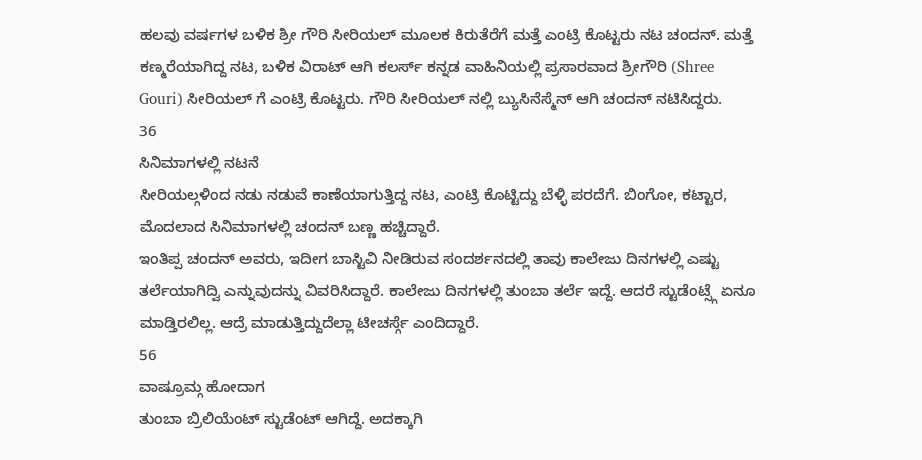ಹಲವು ವರ್ಷಗಳ ಬಳಿಕ ಶ್ರೀ ಗೌರಿ ಸೀರಿಯಲ್ ಮೂಲಕ ಕಿರುತೆರೆಗೆ ಮತ್ತೆ ಎಂಟ್ರಿ ಕೊಟ್ಟರು ನಟ ಚಂದನ್. ಮತ್ತೆ ಕಣ್ಮರೆಯಾಗಿದ್ದ ನಟ, ಬಳಿಕ ವಿರಾಟ್ ಆಗಿ ಕಲರ್ಸ್ ಕನ್ನಡ ವಾಹಿನಿಯಲ್ಲಿ ಪ್ರಸಾರವಾದ ಶ್ರೀಗೌರಿ (Shree Gouri) ಸೀರಿಯಲ್ ಗೆ ಎಂಟ್ರಿ ಕೊಟ್ಟರು. ಗೌರಿ ಸೀರಿಯಲ್ ನಲ್ಲಿ ಬ್ಯುಸಿನೆಸ್ಮೆನ್ ಆಗಿ ಚಂದನ್ ನಟಿಸಿದ್ದರು.
36
ಸಿನಿಮಾಗಳಲ್ಲಿ ನಟನೆ
ಸೀರಿಯಲ್ಗಳಿಂದ ನಡು ನಡುವೆ ಕಾಣೆಯಾಗುತ್ತಿದ್ದ ನಟ, ಎಂಟ್ರಿ ಕೊಟ್ಟಿದ್ದು ಬೆಳ್ಳಿ ಪರದೆಗೆ. ಬಿಂಗೋ, ಕಟ್ಟಾರ, ಮೊದಲಾದ ಸಿನಿಮಾಗಳಲ್ಲಿ ಚಂದನ್ ಬಣ್ಣ ಹಚ್ಚಿದ್ದಾರೆ.
ಇಂತಿಪ್ಪ ಚಂದನ್ ಅವರು, ಇದೀಗ ಬಾಸ್ಟಿವಿ ನೀಡಿರುವ ಸಂದರ್ಶನದಲ್ಲಿ ತಾವು ಕಾಲೇಜು ದಿನಗಳಲ್ಲಿ ಎಷ್ಟು ತರ್ಲೆಯಾಗಿದ್ವಿ ಎನ್ನುವುದನ್ನು ವಿವರಿಸಿದ್ದಾರೆ. ಕಾಲೇಜು ದಿನಗಳಲ್ಲಿ ತುಂಬಾ ತರ್ಲೆ ಇದ್ದೆ. ಆದರೆ ಸ್ಟುಡೆಂಟ್ಸ್ಗೆ ಏನೂ ಮಾಡ್ತಿರಲಿಲ್ಲ. ಆದ್ರೆ ಮಾಡುತ್ತಿದ್ದುದೆಲ್ಲಾ ಟೀಚರ್ಸ್ಗೆ ಎಂದಿದ್ದಾರೆ.
56
ವಾಷ್ರೂಮ್ಗ ಹೋದಾಗ
ತುಂಬಾ ಬ್ರಿಲಿಯೆಂಟ್ ಸ್ಟುಡೆಂಟ್ ಆಗಿದ್ದೆ. ಅದಕ್ಕಾಗಿ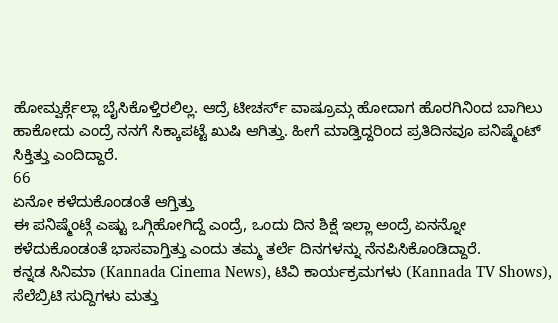ಹೋಮ್ವರ್ಕ್ಗೆಲ್ಲಾ ಬೈಸಿಕೊಳ್ತಿರಲಿಲ್ಲ. ಆದ್ರೆ ಟೀಚರ್ಸ್ ವಾಷ್ರೂಮ್ಗ ಹೋದಾಗ ಹೊರಗಿನಿಂದ ಬಾಗಿಲು ಹಾಕೋದು ಎಂದ್ರೆ ನನಗೆ ಸಿಕ್ಕಾಪಟ್ಟೆ ಖುಷಿ ಆಗಿತ್ತು. ಹೀಗೆ ಮಾಡ್ತಿದ್ದರಿಂದ ಪ್ರತಿದಿನವೂ ಪನಿಷ್ಮೆಂಟ್ ಸಿಕ್ತಿತ್ತು ಎಂದಿದ್ದಾರೆ.
66
ಏನೋ ಕಳೆದುಕೊಂಡಂತೆ ಆಗ್ತಿತ್ತು
ಈ ಪನಿಷ್ಮೆಂಟ್ಗೆ ಎಷ್ಟು ಒಗ್ಗಿಹೋಗಿದ್ದೆ ಎಂದ್ರೆ, ಒಂದು ದಿನ ಶಿಕ್ಷೆ ಇಲ್ಲಾ ಅಂದ್ರೆ ಏನನ್ನೋ ಕಳೆದುಕೊಂಡಂತೆ ಭಾಸವಾಗ್ತಿತ್ತು ಎಂದು ತಮ್ಮ ತರ್ಲೆ ದಿನಗಳನ್ನು ನೆನಪಿಸಿಕೊಂಡಿದ್ದಾರೆ.
ಕನ್ನಡ ಸಿನಿಮಾ (Kannada Cinema News), ಟಿವಿ ಕಾರ್ಯಕ್ರಮಗಳು (Kannada TV Shows), ಸೆಲೆಬ್ರಿಟಿ ಸುದ್ದಿಗಳು ಮತ್ತು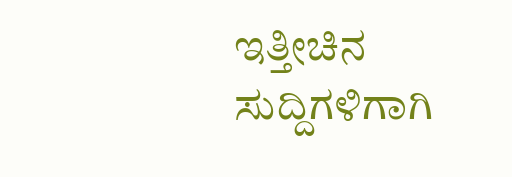ಇತ್ತೀಚಿನ ಸುದ್ದಿಗಳಿಗಾಗಿ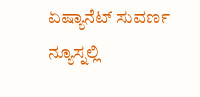ಏಷ್ಯಾನೆಟ್ ಸುವರ್ಣ ನ್ಯೂಸ್ನಲ್ಲಿ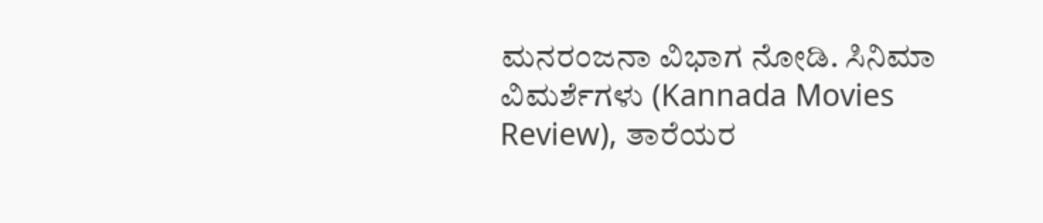ಮನರಂಜನಾ ವಿಭಾಗ ನೋಡಿ. ಸಿನಿಮಾ ವಿಮರ್ಶೆಗಳು (Kannada Movies Review), ತಾರೆಯರ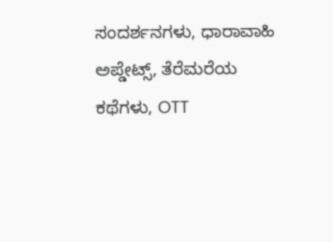ಸಂದರ್ಶನಗಳು, ಧಾರಾವಾಹಿ ಅಪ್ಡೇಟ್ಸ್, ತೆರೆಮರೆಯ ಕಥೆಗಳು, OTT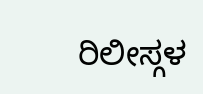ರಿಲೀಸ್ಗಳ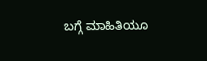ಬಗ್ಗೆ ಮಾಹಿತಿಯೂ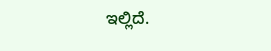ಇಲ್ಲಿದೆ.